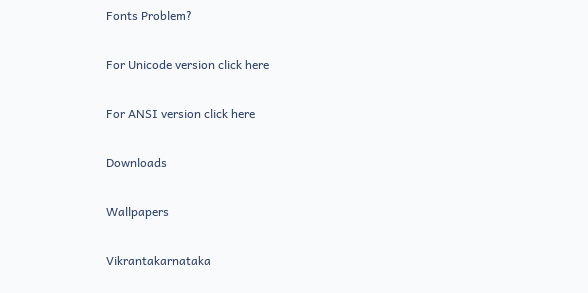Fonts Problem?

For Unicode version click here

For ANSI version click here

Downloads

Wallpapers

Vikrantakarnataka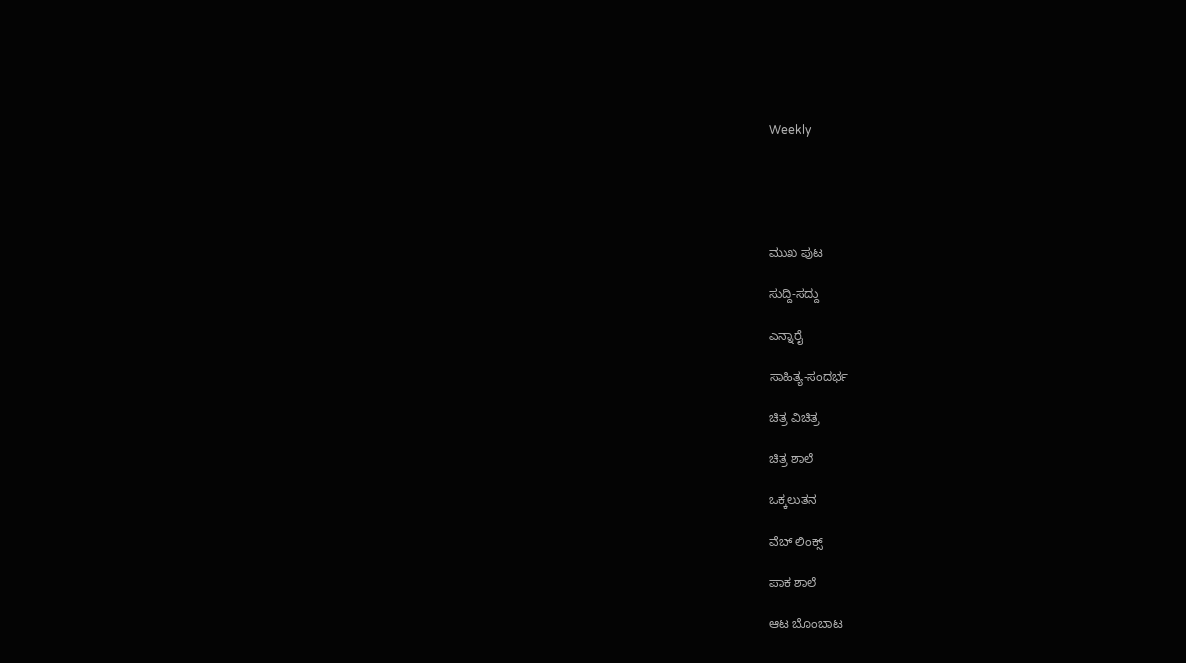Weekly





ಮುಖ ಪುಟ

ಸುದ್ದಿ-ಸದ್ದು

ಎನ್ನಾರೈ

ಸಾಹಿತ್ಯ-ಸಂದರ್ಭ

ಚಿತ್ರ ವಿಚಿತ್ರ

ಚಿತ್ರ ಶಾಲೆ

ಒಕ್ಕಲುತನ

ವೆಬ್ ಲಿಂಕ್ಸ್

ಪಾಕ ಶಾಲೆ

ಆಟ ಬೊಂಬಾಟ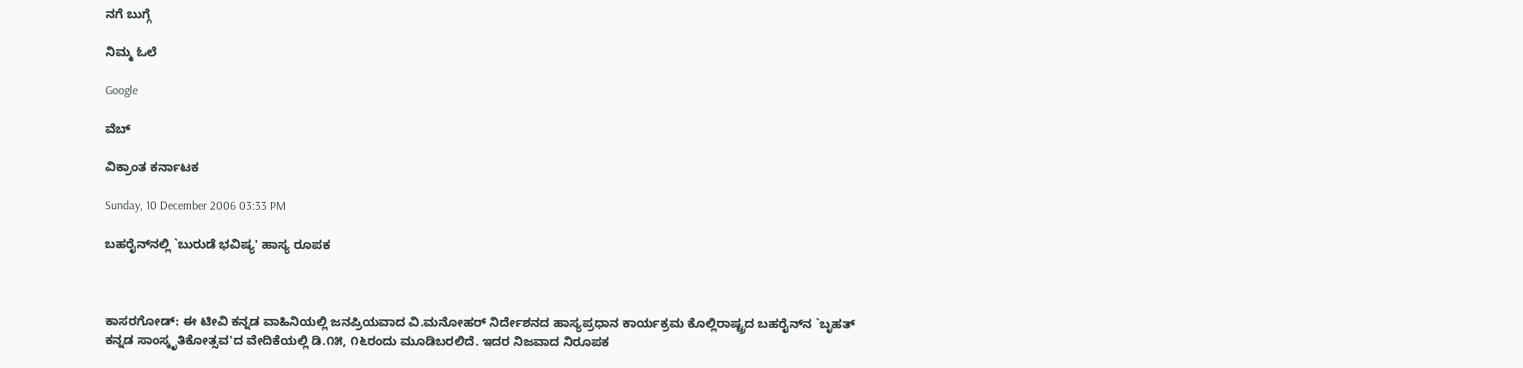ನಗೆ ಬುಗ್ಗೆ

ನಿಮ್ಮ ಓಲೆ

Google

ವೆಬ್

ವಿಕ್ರಾಂತ ಕರ್ನಾಟಕ

Sunday, 10 December 2006 03:33 PM

ಬಹರೈನ್‌ನಲ್ಲಿ `ಬುರುಡೆ ಭವಿಷ್ಯ' ಹಾಸ್ಯ ರೂಪಕ



ಕಾಸರಗೋಡ್: ಈ ಟೀವಿ ಕನ್ನಡ ವಾಹಿನಿಯಲ್ಲಿ ಜನಪ್ರಿಯವಾದ ವಿ.ಮನೋಹರ್ ನಿರ್ದೇಶನದ ಹಾಸ್ಯಪ್ರಧಾನ ಕಾರ್ಯಕ್ರಮ ಕೊಲ್ಲಿರಾಷ್ಟ್ರದ ಬಹರೈನ್‌ನ `ಬೃಹತ್ ಕನ್ನಡ ಸಾಂಸ್ಕೃತಿಕೋತ್ಸವ'ದ ವೇದಿಕೆಯಲ್ಲಿ ಡಿ.೧೫, ೧೬ರಂದು ಮೂಡಿಬರಲಿದೆ. ಇದರ ನಿಜವಾದ ನಿರೂಪಕ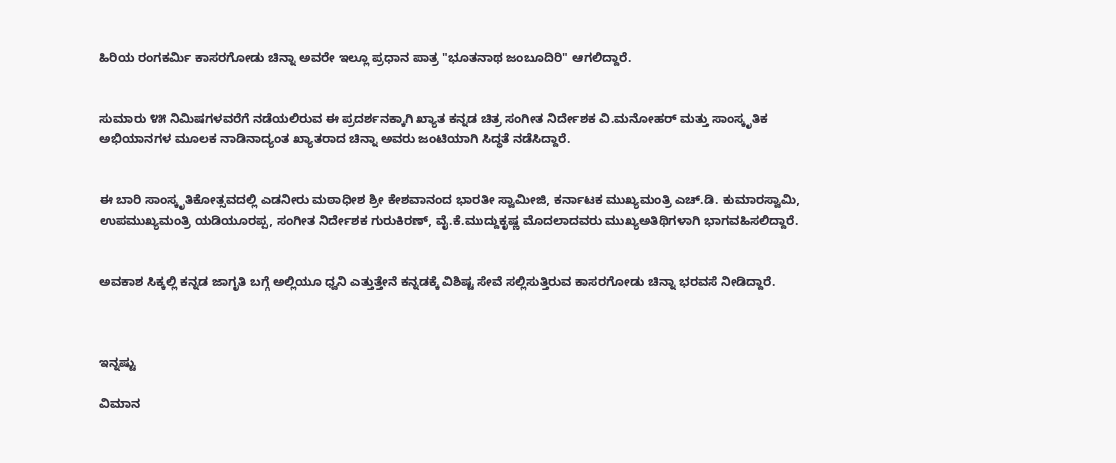ಹಿರಿಯ ರಂಗಕರ್ಮಿ ಕಾಸರಗೋಡು ಚಿನ್ನಾ ಅವರೇ ಇಲ್ಲೂ ಪ್ರಧಾನ ಪಾತ್ರ "ಭೂತನಾಥ ಜಂಬೂದಿರಿ" ಆಗಲಿದ್ದಾರೆ.


ಸುಮಾರು ೪೫ ನಿಮಿಷಗಳವರೆಗೆ ನಡೆಯಲಿರುವ ಈ ಪ್ರದರ್ಶನಕ್ಕಾಗಿ ಖ್ಯಾತ ಕನ್ನಡ ಚಿತ್ರ ಸಂಗೀತ ನಿರ್ದೇಶಕ ವಿ.ಮನೋಹರ್ ಮತ್ತು ಸಾಂಸ್ಕೃತಿಕ ಅಭಿಯಾನಗಳ ಮೂಲಕ ನಾಡಿನಾದ್ಯಂತ ಖ್ಯಾತರಾದ ಚಿನ್ನಾ ಅವರು ಜಂಟಿಯಾಗಿ ಸಿದ್ಧತೆ ನಡೆಸಿದ್ದಾರೆ.


ಈ ಬಾರಿ ಸಾಂಸ್ಕೃತಿಕೋತ್ಸವದಲ್ಲಿ ಎಡನೀರು ಮಠಾಧೀಶ ಶ್ರೀ ಕೇಶವಾನಂದ ಭಾರತೀ ಸ್ವಾಮೀಜಿ, ಕರ್ನಾಟಕ ಮುಖ್ಯಮಂತ್ರಿ ಎಚ್.ಡಿ. ಕುಮಾರಸ್ವಾಮಿ, ಉಪಮುಖ್ಯಮಂತ್ರಿ ಯಡಿಯೂರಪ್ಪ, ಸಂಗೀತ ನಿರ್ದೇಶಕ ಗುರುಕಿರಣ್, ವೈ.ಕೆ.ಮುದ್ದುಕೃಷ್ಣ ಮೊದಲಾದವರು ಮುಖ್ಯಅತಿಥಿಗಳಾಗಿ ಭಾಗವಹಿಸಲಿದ್ದಾರೆ.


ಅವಕಾಶ ಸಿಕ್ಕಲ್ಲಿ ಕನ್ನಡ ಜಾಗೃತಿ ಬಗ್ಗೆ ಅಲ್ಲಿಯೂ ಧ್ವನಿ ಎತ್ತುತ್ತೇನೆ ಕನ್ನಡಕ್ಕೆ ವಿಶಿಷ್ಟ ಸೇವೆ ಸಲ್ಲಿಸುತ್ತಿರುವ ಕಾಸರಗೋಡು ಚಿನ್ನಾ ಭರವಸೆ ನೀಡಿದ್ದಾರೆ.



ಇನ್ನಷ್ಟು

ವಿಮಾನ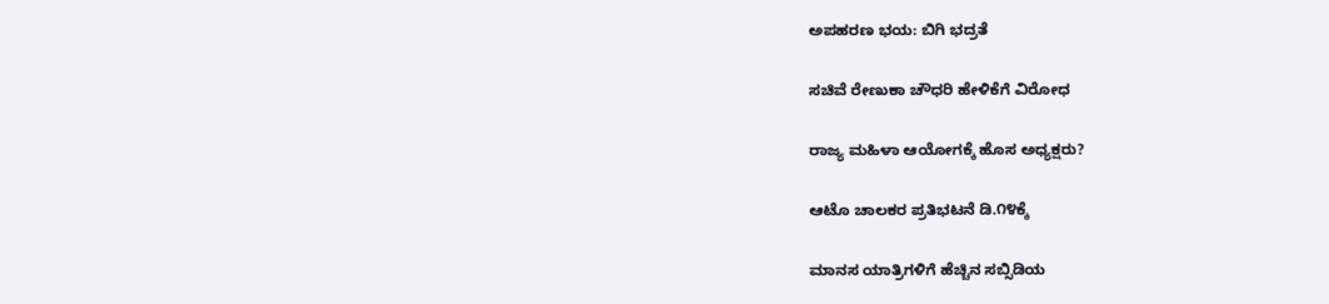ಅಪಹರಣ ಭಯ: ಬಿಗಿ ಭದ್ರತೆ

ಸಚಿವೆ ರೇಣುಕಾ ಚೌಧರಿ ಹೇಳಿಕೆಗೆ ವಿರೋಧ

ರಾಜ್ಯ ಮಹಿಳಾ ಆಯೋಗಕ್ಕೆ ಹೊಸ ಅಧ್ಯಕ್ಷರು?

ಆಟೊ ಚಾಲಕರ ಪ್ರತಿಭಟನೆ ಡಿ.೧೪ಕ್ಕೆ

ಮಾನಸ ಯಾತ್ರಿಗಳಿಗೆ ಹೆಚ್ಚಿನ ಸಬ್ಸಿಡಿಯ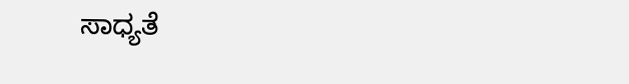ಸಾಧ್ಯತೆ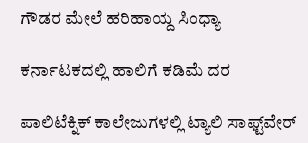ಗೌಡರ ಮೇಲೆ ಹರಿಹಾಯ್ದ ಸಿಂಧ್ಯಾ

ಕರ್ನಾಟಕದಲ್ಲಿ ಹಾಲಿಗೆ ಕಡಿಮೆ ದರ

ಪಾಲಿಟೆಕ್ನಿಕ್ ಕಾಲೇಜುಗಳಲ್ಲಿ ಟ್ಯಾಲಿ ಸಾಫ್ಟ್‌ವೇರ್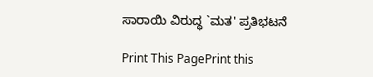ಸಾರಾಯಿ ವಿರುದ್ಧ `ಮತ' ಪ್ರತಿಭಟನೆ

Print This PagePrint this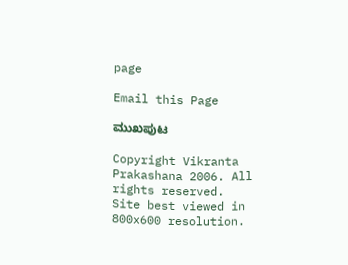page

Email this Page

ಮುಖಪುಟ

Copyright Vikranta Prakashana 2006. All rights reserved.
Site best viewed in 800x600 resolution.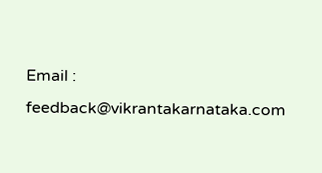Email : feedback@vikrantakarnataka.com